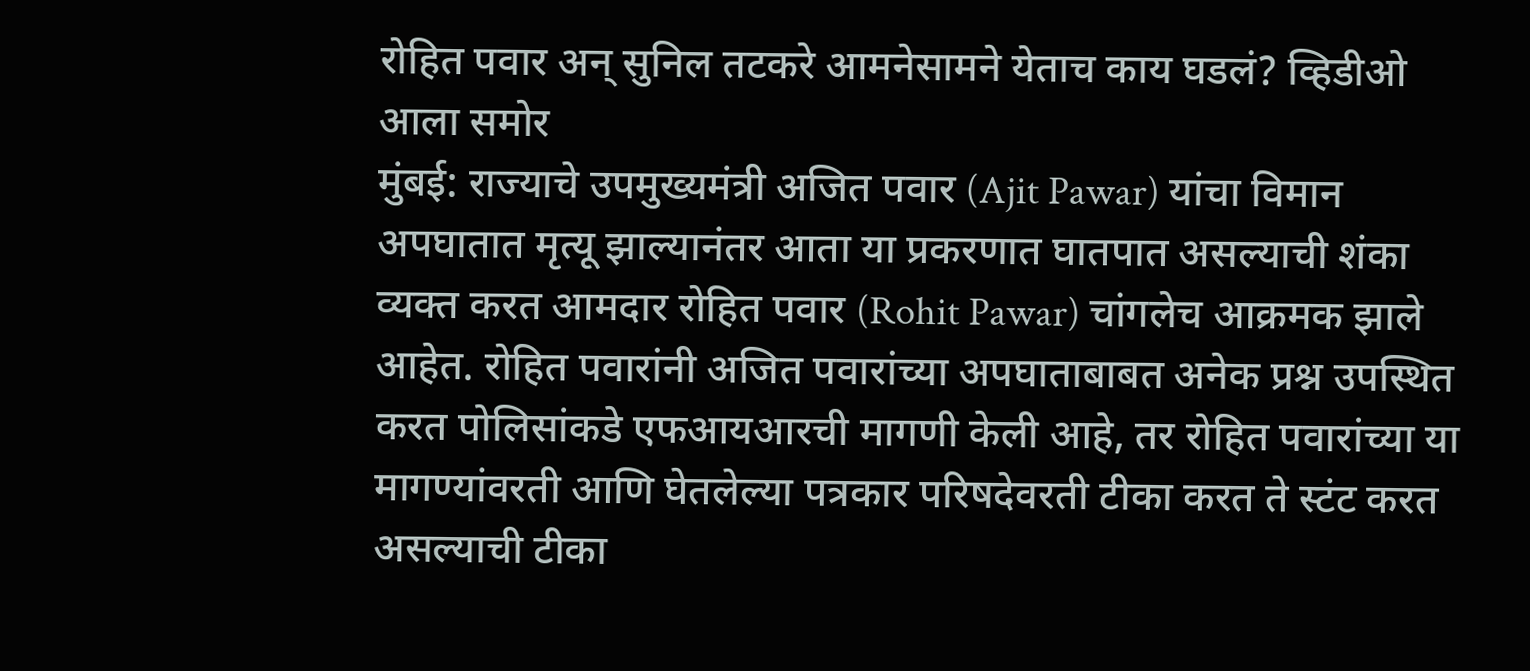रोहित पवार अन् सुनिल तटकरे आमनेसामने येताच काय घडलं? व्हिडीओ आला समोर
मुंबई: राज्याचे उपमुख्यमंत्री अजित पवार (Ajit Pawar) यांचा विमान अपघातात मृत्यू झाल्यानंतर आता या प्रकरणात घातपात असल्याची शंका व्यक्त करत आमदार रोहित पवार (Rohit Pawar) चांगलेच आक्रमक झाले आहेत. रोहित पवारांनी अजित पवारांच्या अपघाताबाबत अनेक प्रश्न उपस्थित करत पोलिसांकडे एफआयआरची मागणी केली आहे, तर रोहित पवारांच्या या मागण्यांवरती आणि घेतलेल्या पत्रकार परिषदेवरती टीका करत ते स्टंट करत असल्याची टीका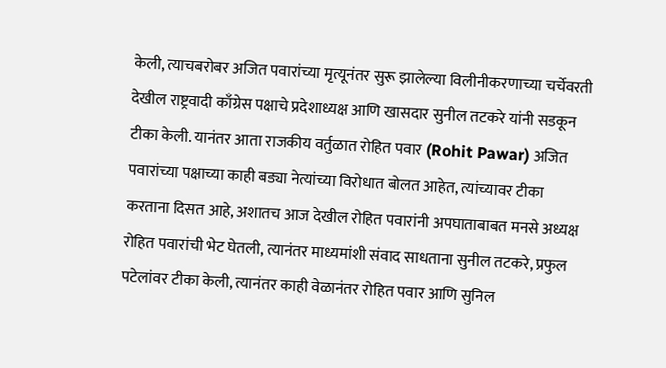केली, त्याचबरोबर अजित पवारांच्या मृत्यूनंतर सुरू झालेल्या विलीनीकरणाच्या चर्चेवरती देखील राष्ट्रवादी काँग्रेस पक्षाचे प्रदेशाध्यक्ष आणि खासदार सुनील तटकरे यांनी सडकून टीका केली. यानंतर आता राजकीय वर्तुळात रोहित पवार (Rohit Pawar) अजित पवारांच्या पक्षाच्या काही बड्या नेत्यांच्या विरोधात बोलत आहेत, त्यांच्यावर टीका करताना दिसत आहे, अशातच आज देखील रोहित पवारांनी अपघाताबाबत मनसे अध्यक्ष रोहित पवारांची भेट घेतली, त्यानंतर माध्यमांशी संवाद साधताना सुनील तटकरे, प्रफुल पटेलांवर टीका केली, त्यानंतर काही वेळानंतर रोहित पवार आणि सुनिल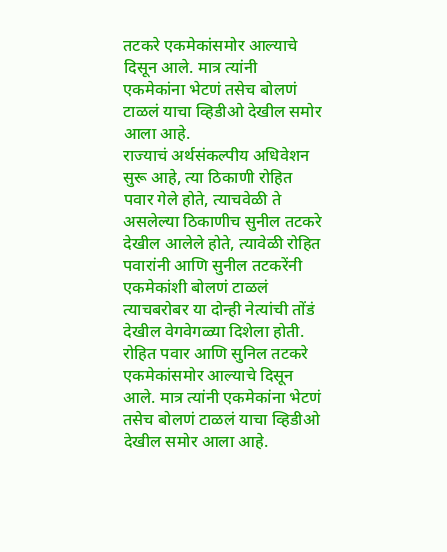तटकरे एकमेकांसमोर आल्याचे दिसून आले. मात्र त्यांनी एकमेकांना भेटणं तसेच बोलणं टाळलं याचा व्हिडीओ देखील समोर आला आहे.
राज्याचं अर्थसंकल्पीय अधिवेशन सुरू आहे, त्या ठिकाणी रोहित पवार गेले होते, त्याचवेळी ते असलेल्या ठिकाणीच सुनील तटकरे देखील आलेले होते, त्यावेळी रोहित पवारांनी आणि सुनील तटकरेंनी एकमेकांशी बोलणं टाळलं त्याचबरोबर या दोन्ही नेत्यांची तोंडं देखील वेगवेगळ्या दिशेला होती.
रोहित पवार आणि सुनिल तटकरे एकमेकांसमोर आल्याचे दिसून आले. मात्र त्यांनी एकमेकांना भेटणं तसेच बोलणं टाळलं याचा व्हिडीओ देखील समोर आला आहे.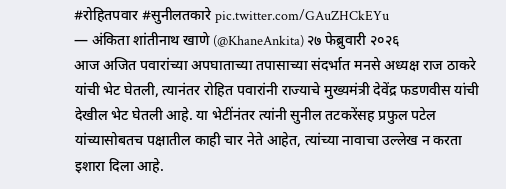#रोहितपवार #सुनीलतकारे pic.twitter.com/GAuZHCkEYu
— अंकिता शांतीनाथ खाणे (@KhaneAnkita) २७ फेब्रुवारी २०२६
आज अजित पवारांच्या अपघाताच्या तपासाच्या संदर्भात मनसे अध्यक्ष राज ठाकरे यांची भेट घेतली, त्यानंतर रोहित पवारांनी राज्याचे मुख्यमंत्री देवेंद्र फडणवीस यांची देखील भेट घेतली आहे. या भेटींनंतर त्यांनी सुनील तटकरेंसह प्रफुल पटेल यांच्यासोबतच पक्षातील काही चार नेते आहेत, त्यांच्या नावाचा उल्लेख न करता इशारा दिला आहे.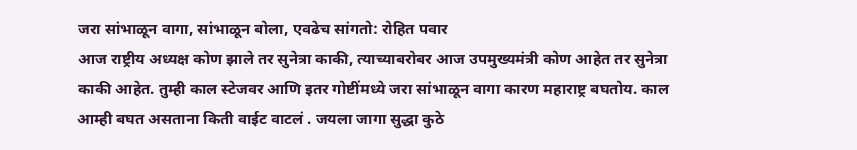जरा सांभाळून वागा, सांभाळून बोला, एवढेच सांगतो: रोहित पवार
आज राष्ट्रीय अध्यक्ष कोण झाले तर सुनेत्रा काकी, त्याच्याबरोबर आज उपमुख्यमंत्री कोण आहेत तर सुनेत्रा काकी आहेत. तुम्ही काल स्टेजवर आणि इतर गोष्टींमध्ये जरा सांभाळून वागा कारण महाराष्ट्र बघतोय. काल आम्ही बघत असताना किती वाईट वाटलं . जयला जागा सुद्धा कुठे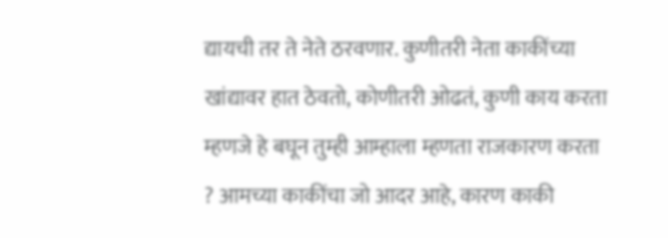द्यायची तर ते नेते ठरवणार. कुणीतरी नेता काकींच्या खांद्यावर हात ठेवतो, कोणीतरी ओढतं, कुणी काय करता म्हणजे हे बघून तुम्ही आम्हाला म्हणता राजकारण करता ? आमच्या काकींचा जो आदर आहे, कारण काकी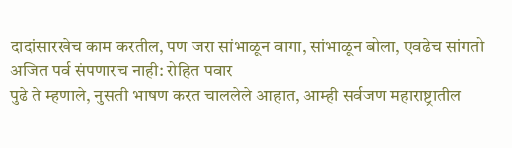दादांसारखेच काम करतील, पण जरा सांभाळून वागा, सांभाळून बोला, एवढेच सांगतो
अजित पर्व संपणारच नाही: रोहित पवार
पुढे ते म्हणाले, नुसती भाषण करत चाललेले आहात, आम्ही सर्वजण महाराष्ट्रातील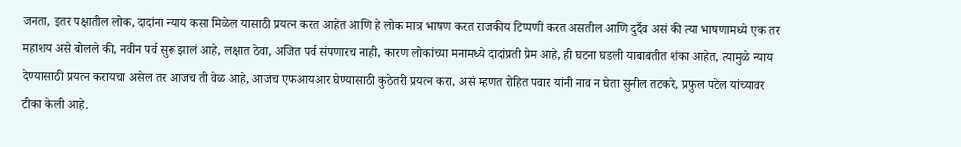जनता, इतर पक्षातील लोक, दादांना न्याय कसा मिळेल यासाठी प्रयत्न करत आहेत आणि हे लोक मात्र भाषण करत राजकीय टिप्पणी करत असतील आणि दुर्दैव असं की त्या भाषणामध्ये एक तर महाशय असे बोलले की, नवीन पर्व सुरू झालं आहे, लक्षात ठेवा, अजित पर्व संपणारच नाही, कारण लोकांच्या मनामध्ये दादांप्रती प्रेम आहे, ही घटना घडली याबाबतीत शंका आहेत, त्यामुळे न्याय देण्यासाठी प्रयत्न करायचा असेल तर आजच ती वेळ आहे, आजच एफआयआर घेण्यासाठी कुठेतरी प्रयत्न करा, असं म्हणत रोहित पवार यांनी नाव न घेता सुनील तटकरे, प्रफुल पटेल यांच्यावर टीका केली आहे.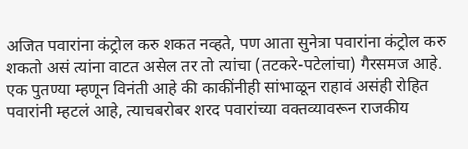अजित पवारांना कंट्रोल करु शकत नव्हते, पण आता सुनेत्रा पवारांना कंट्रोल करु शकतो असं त्यांना वाटत असेल तर तो त्यांचा (तटकरे-पटेलांचा) गैरसमज आहे. एक पुतण्या म्हणून विनंती आहे की काकींनीही सांभाळून राहावं असंही रोहित पवारांनी म्हटलं आहे, त्याचबरोबर शरद पवारांच्या वक्तव्यावरून राजकीय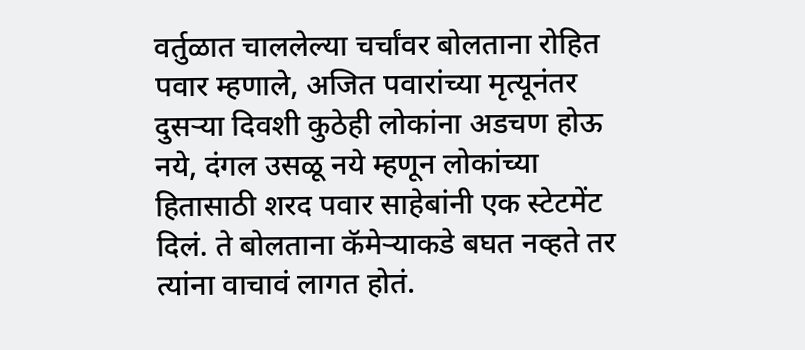वर्तुळात चाललेल्या चर्चांवर बोलताना रोहित पवार म्हणाले, अजित पवारांच्या मृत्यूनंतर दुसऱ्या दिवशी कुठेही लोकांना अडचण होऊ नये, दंगल उसळू नये म्हणून लोकांच्या हितासाठी शरद पवार साहेबांनी एक स्टेटमेंट दिलं. ते बोलताना कॅमेऱ्याकडे बघत नव्हते तर त्यांना वाचावं लागत होतं.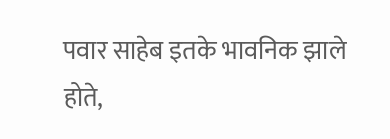पवार साहेब इतके भावनिक झाले होते,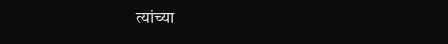त्यांच्या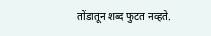तोंडातून शब्द फुटत नव्हते.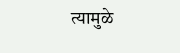त्यामुळे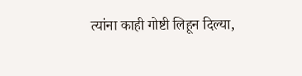त्यांना काही गोष्टी लिहून दिल्या,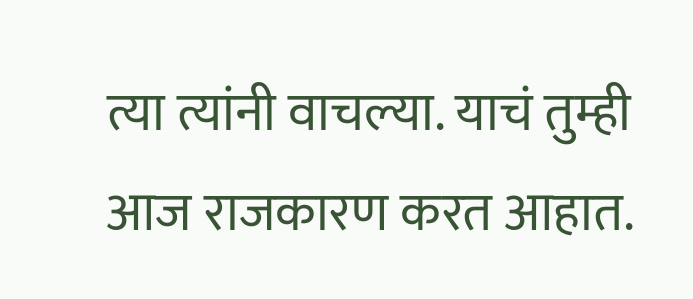त्या त्यांनी वाचल्या. याचं तुम्ही आज राजकारण करत आहात.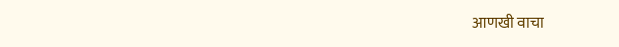आणखी वाचा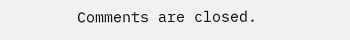Comments are closed.